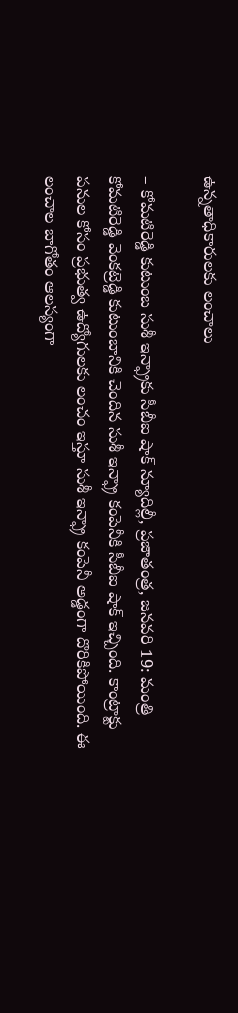ఉన్నతాధికారులకు లంచాలు

– కోమటిరెడ్డి కుటుంబ సుశీ ఇన్ఫ్రాకు సీబీఐ షాక్ న్యూదిల్లీ, ప్రజాతంత్ర, జనవరి 19: మంత్రి కోమటిరెడ్డి వెంకట్రెడ్డి కుటుంబానికి చెందిన సుశీ ఇన్ఫ్రా కంపెనీకి సీబీఐ షాక్ ఇచ్చింది. కాంట్రాక్టు పనుల కోసం ప్రభుత్వ ఉద్యోగులకు లంచం ఇస్తూ సుశీ ఇన్ఫ్రా కంపెనీ అడ్డంగా దొరికిపోయింది. ఈ లంచాల బాగోతం ఆలస్యంగా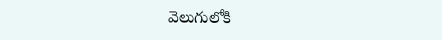వెలుగులోకి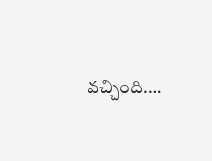వచ్చింది.…